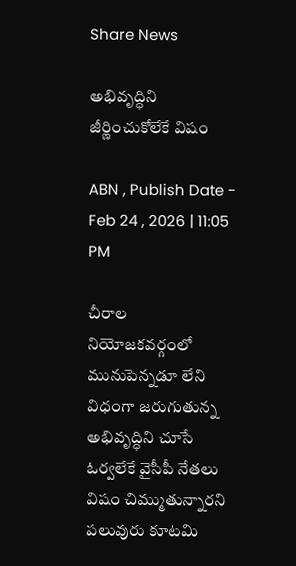Share News

అభివృద్ధిని జీర్ణించుకోలేకే విషం

ABN , Publish Date - Feb 24 , 2026 | 11:05 PM

చీరాల నియోజకవర్గంలో మునుపెన్నడూ లేని విధంగా జరుగుతున్న అభివృద్ధిని చూసే ఓర్వలేకే వైసీపీ నేతలు విషం చిమ్ముతున్నారని పలువురు కూటమి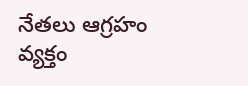నేతలు ఆగ్రహం వ్యక్తం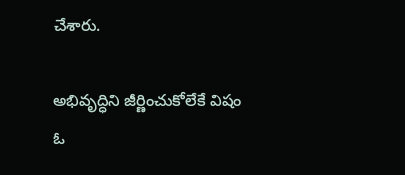చేశారు.

అభివృద్ధిని జీర్ణించుకోలేకే విషం
ఓ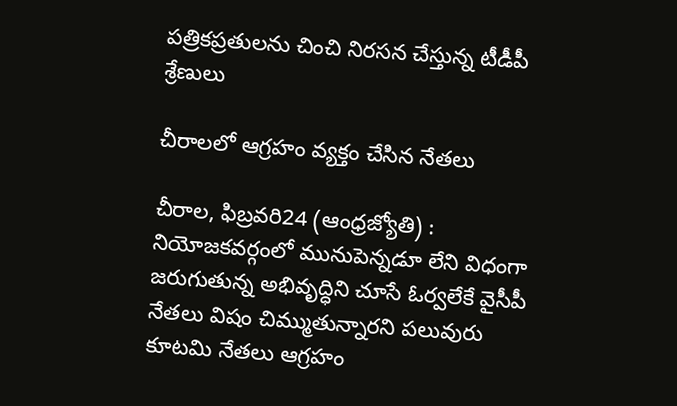పత్రికప్రతులను చించి నిరసన చేస్తున్న టీడీపీ శ్రేణులు

చీరాలలో ఆగ్రహం వ్యక్తం చేసిన నేతలు

చీరాల, ఫిబ్రవరి24 (ఆంధ్రజ్యోతి) : నియోజకవర్గంలో మునుపెన్నడూ లేని విధంగా జరుగుతున్న అభివృద్ధిని చూసే ఓర్వలేకే వైసీపీ నేతలు విషం చిమ్ముతున్నారని పలువురు కూటమి నేతలు ఆగ్రహం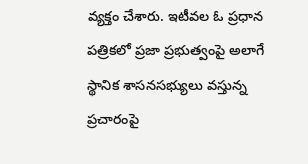వ్యక్తం చేశారు. ఇటీవల ఓ ప్రధాన పత్రికలో ప్రజా ప్రభుత్వంపై అలాగే స్థానిక శాసనసభ్యులు వస్తున్న ప్రచారంపై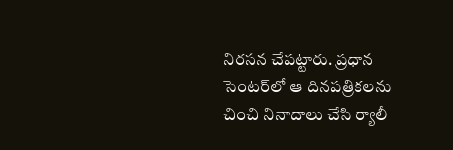నిరసన చేపట్టారు. ప్రధాన సెంటర్‌లో ఆ దినపత్రికలను చించి నినాదాలు చేసి ర్యాలీ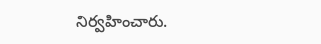నిర్వహించారు.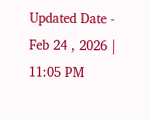Updated Date - Feb 24 , 2026 | 11:05 PM